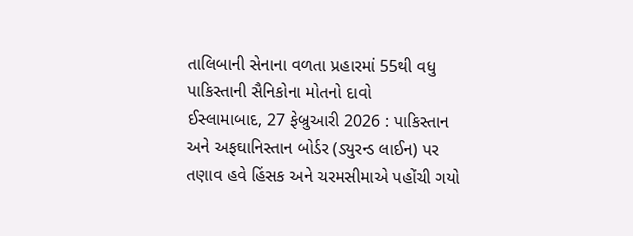તાલિબાની સેનાના વળતા પ્રહારમાં 55થી વધુ પાકિસ્તાની સૈનિકોના મોતનો દાવો
ઈસ્લામાબાદ, 27 ફેબ્રુઆરી 2026 : પાકિસ્તાન અને અફઘાનિસ્તાન બોર્ડર (ડ્યુરન્ડ લાઈન) પર તણાવ હવે હિંસક અને ચરમસીમાએ પહોંચી ગયો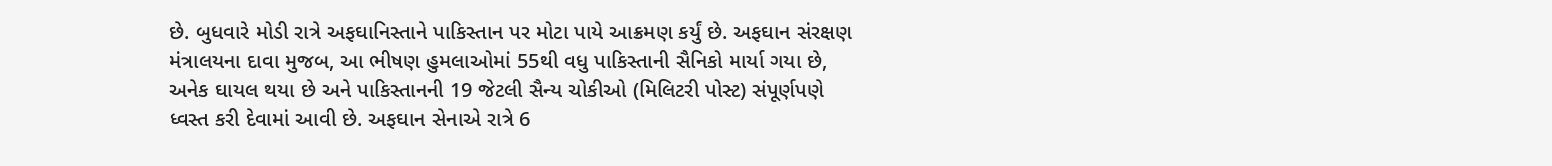છે. બુધવારે મોડી રાત્રે અફઘાનિસ્તાને પાકિસ્તાન પર મોટા પાયે આક્રમણ કર્યું છે. અફઘાન સંરક્ષણ મંત્રાલયના દાવા મુજબ, આ ભીષણ હુમલાઓમાં 55થી વધુ પાકિસ્તાની સૈનિકો માર્યા ગયા છે, અનેક ઘાયલ થયા છે અને પાકિસ્તાનની 19 જેટલી સૈન્ય ચોકીઓ (મિલિટરી પોસ્ટ) સંપૂર્ણપણે ધ્વસ્ત કરી દેવામાં આવી છે. અફઘાન સેનાએ રાત્રે 6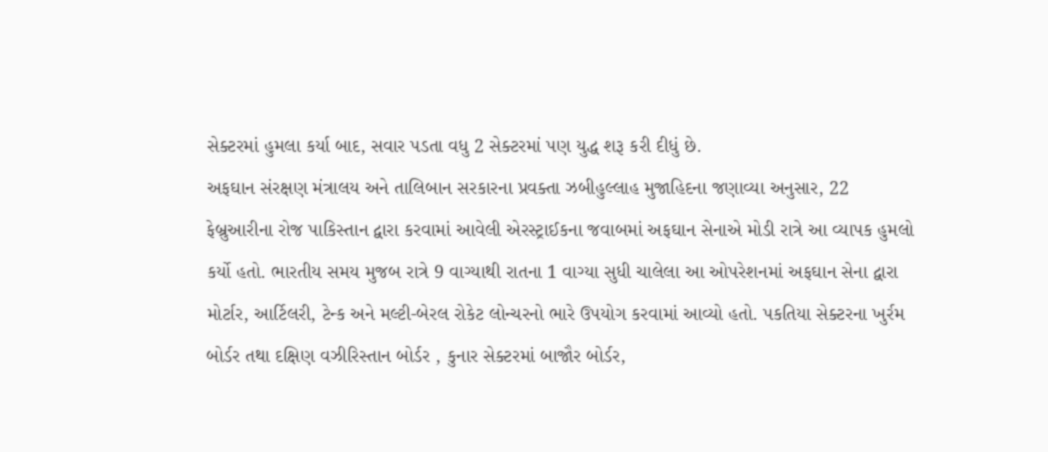સેક્ટરમાં હુમલા કર્યા બાદ, સવાર પડતા વધુ 2 સેક્ટરમાં પણ યુદ્ધ શરૂ કરી દીધું છે.
અફઘાન સંરક્ષણ મંત્રાલય અને તાલિબાન સરકારના પ્રવક્તા ઝબીહુલ્લાહ મુજાહિદના જણાવ્યા અનુસાર, 22 ફેબ્રુઆરીના રોજ પાકિસ્તાન દ્વારા કરવામાં આવેલી એરસ્ટ્રાઈકના જવાબમાં અફઘાન સેનાએ મોડી રાત્રે આ વ્યાપક હુમલો કર્યો હતો. ભારતીય સમય મુજબ રાત્રે 9 વાગ્યાથી રાતના 1 વાગ્યા સુધી ચાલેલા આ ઓપરેશનમાં અફઘાન સેના દ્વારા મોર્ટાર, આર્ટિલરી, ટેન્ક અને મલ્ટી-બેરલ રોકેટ લોન્ચરનો ભારે ઉપયોગ કરવામાં આવ્યો હતો. પકતિયા સેક્ટરના ખુર્રમ બોર્ડર તથા દક્ષિણ વઝીરિસ્તાન બોર્ડર , કુનાર સેક્ટરમાં બાજૌર બોર્ડર,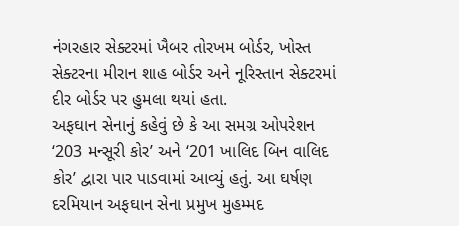નંગરહાર સેક્ટરમાં ખૈબર તોરખમ બોર્ડર, ખોસ્ત સેક્ટરના મીરાન શાહ બોર્ડર અને નૂરિસ્તાન સેક્ટરમાં દીર બોર્ડર પર હુમલા થયાં હતા.
અફઘાન સેનાનું કહેવું છે કે આ સમગ્ર ઓપરેશન ‘203 મન્સૂરી કોર’ અને ‘201 ખાલિદ બિન વાલિદ કોર’ દ્વારા પાર પાડવામાં આવ્યું હતું. આ ઘર્ષણ દરમિયાન અફઘાન સેના પ્રમુખ મુહમ્મદ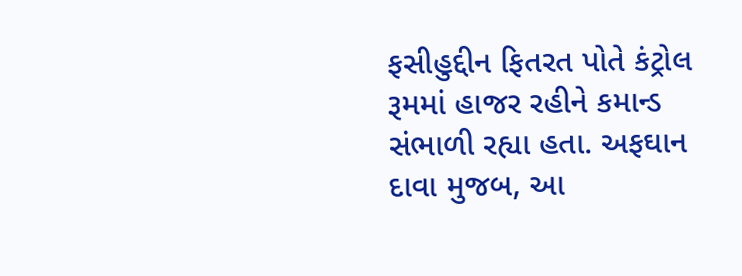ફસીહુદ્દીન ફિતરત પોતે કંટ્રોલ રૂમમાં હાજર રહીને કમાન્ડ સંભાળી રહ્યા હતા. અફઘાન દાવા મુજબ, આ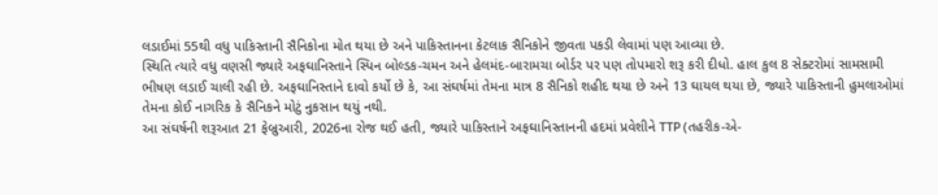લડાઈમાં 55થી વધુ પાકિસ્તાની સૈનિકોના મોત થયા છે અને પાકિસ્તાનના કેટલાક સૈનિકોને જીવતા પકડી લેવામાં પણ આવ્યા છે.
સ્થિતિ ત્યારે વધુ વણસી જ્યારે અફઘાનિસ્તાને સ્પિન બોલ્ડક-ચમન અને હેલમંદ-બારામચા બોર્ડર પર પણ તોપમારો શરૂ કરી દીધો. હાલ કુલ 8 સેક્ટરોમાં સામસામી ભીષણ લડાઈ ચાલી રહી છે. અફઘાનિસ્તાને દાવો કર્યો છે કે, આ સંઘર્ષમાં તેમના માત્ર 8 સૈનિકો શહીદ થયા છે અને 13 ઘાયલ થયા છે, જ્યારે પાકિસ્તાની હુમલાઓમાં તેમના કોઈ નાગરિક કે સૈનિકને મોટું નુકસાન થયું નથી.
આ સંઘર્ષની શરૂઆત 21 ફેબ્રુઆરી, 2026ના રોજ થઈ હતી, જ્યારે પાકિસ્તાને અફઘાનિસ્તાનની હદમાં પ્રવેશીને TTP (તહરીક-એ-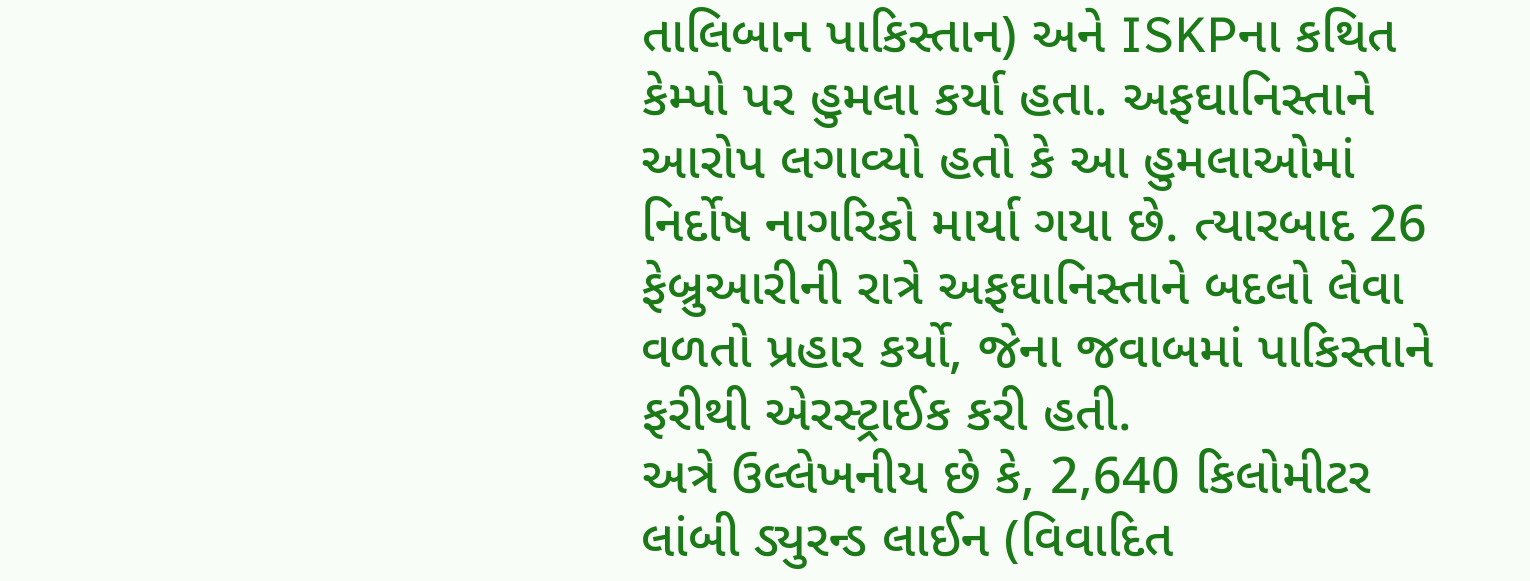તાલિબાન પાકિસ્તાન) અને ISKPના કથિત કેમ્પો પર હુમલા કર્યા હતા. અફઘાનિસ્તાને આરોપ લગાવ્યો હતો કે આ હુમલાઓમાં નિર્દોષ નાગરિકો માર્યા ગયા છે. ત્યારબાદ 26 ફેબ્રુઆરીની રાત્રે અફઘાનિસ્તાને બદલો લેવા વળતો પ્રહાર કર્યો, જેના જવાબમાં પાકિસ્તાને ફરીથી એરસ્ટ્રાઈક કરી હતી.
અત્રે ઉલ્લેખનીય છે કે, 2,640 કિલોમીટર લાંબી ડ્યુરન્ડ લાઈન (વિવાદિત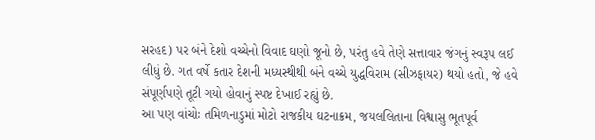સરહદ) પર બંને દેશો વચ્ચેનો વિવાદ ઘણો જૂનો છે, પરંતુ હવે તેણે સત્તાવાર જંગનું સ્વરૂપ લઈ લીધું છે. ગત વર્ષે કતાર દેશની મધ્યસ્થીથી બંને વચ્ચે યુદ્ધવિરામ (સીઝફાયર) થયો હતો, જે હવે સંપૂર્ણપણે તૂટી ગયો હોવાનું સ્પષ્ટ દેખાઈ રહ્યું છે.
આ પણ વાંચોઃ તમિળનાડુમાં મોટો રાજકીય ઘટનાક્રમ, જયલલિતાના વિશ્વાસુ ભૂતપૂર્વ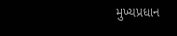મુખ્યપ્રધાન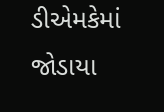ડીએમકેમાં જોડાયા